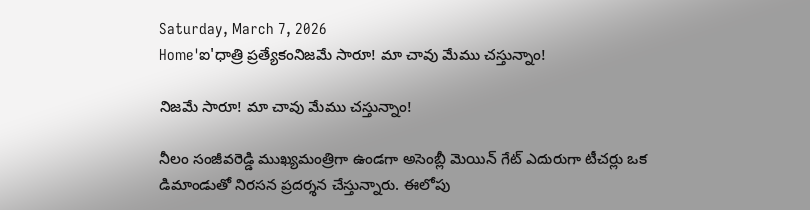Saturday, March 7, 2026
Home'ఐ'ధాత్రి ప్రత్యేకంనిజమే సారూ! మా చావు మేము చస్తున్నాం!

నిజమే సారూ! మా చావు మేము చస్తున్నాం!

నీలం సంజీవరెడ్డి ముఖ్యమంత్రిగా ఉండగా అసెంబ్లీ మెయిన్ గేట్ ఎదురుగా టీచర్లు ఒక డిమాండుతో నిరసన ప్రదర్శన చేస్తున్నారు. ఈలోపు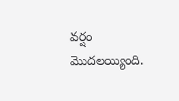వర్షం మొదలయ్యింది.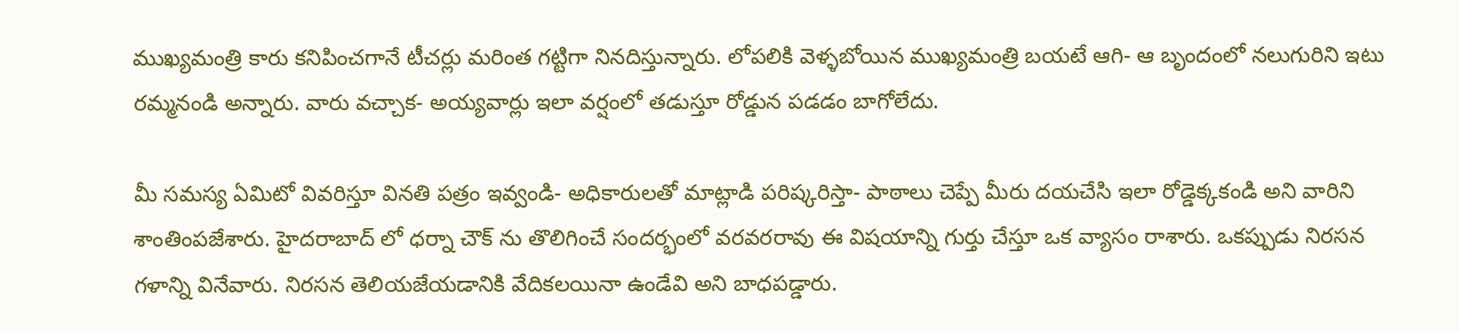ముఖ్యమంత్రి కారు కనిపించగానే టీచర్లు మరింత గట్టిగా నినదిస్తున్నారు. లోపలికి వెళ్ళబోయిన ముఖ్యమంత్రి బయటే ఆగి- ఆ బృందంలో నలుగురిని ఇటు రమ్మనండి అన్నారు. వారు వచ్చాక- అయ్యవార్లు ఇలా వర్షంలో తడుస్తూ రోడ్డున పడడం బాగోలేదు.

మీ సమస్య ఏమిటో వివరిస్తూ వినతి పత్రం ఇవ్వండి- అధికారులతో మాట్లాడి పరిష్కరిస్తా- పాఠాలు చెప్పే మీరు దయచేసి ఇలా రోడ్డెక్కకండి అని వారిని శాంతింపజేశారు. హైదరాబాద్ లో ధర్నా చౌక్ ను తొలిగించే సందర్భంలో వరవరరావు ఈ విషయాన్ని గుర్తు చేస్తూ ఒక వ్యాసం రాశారు. ఒకప్పుడు నిరసన గళాన్ని వినేవారు. నిరసన తెలియజేయడానికి వేదికలయినా ఉండేవి అని బాధపడ్డారు.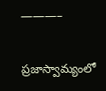———–

ప్రజాస్వామ్యంలో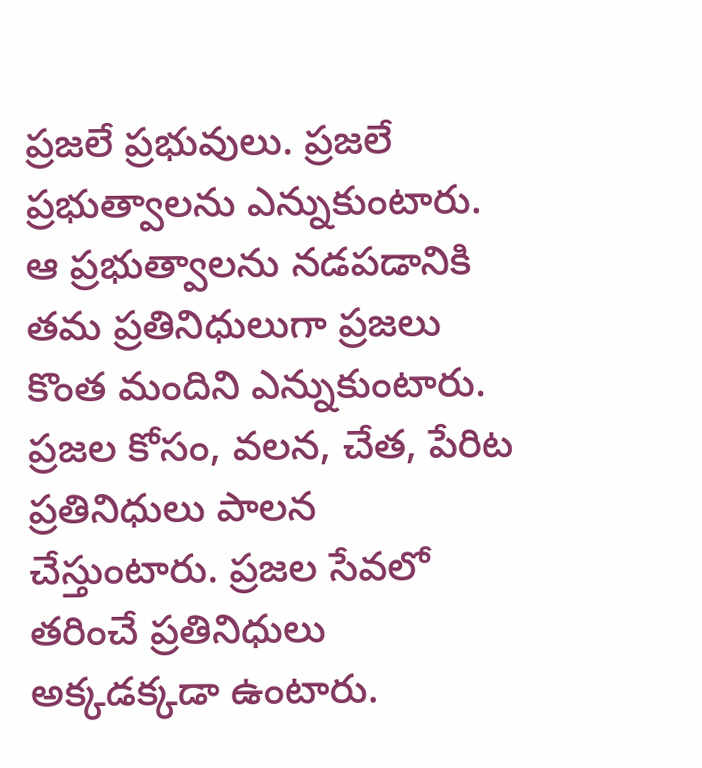ప్రజలే ప్రభువులు. ప్రజలే ప్రభుత్వాలను ఎన్నుకుంటారు. ఆ ప్రభుత్వాలను నడపడానికి తమ ప్రతినిధులుగా ప్రజలు కొంత మందిని ఎన్నుకుంటారు. ప్రజల కోసం, వలన, చేత, పేరిట ప్రతినిధులు పాలన చేస్తుంటారు. ప్రజల సేవలో తరించే ప్రతినిధులు అక్కడక్కడా ఉంటారు.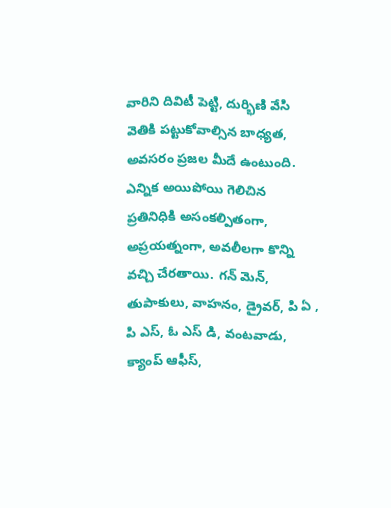వారిని దివిటీ పెట్టి, దుర్భిణి వేసి వెతికి పట్టుకోవాల్సిన బాధ్యత, అవసరం ప్రజల మీదే ఉంటుంది. ఎన్నిక అయిపోయి గెలిచిన ప్రతినిధికి అసంకల్పితంగా, అప్రయత్నంగా, అవలీలగా కొన్ని వచ్చి చేరతాయి. గన్ మెన్, తుపాకులు, వాహనం, డ్రైవర్, పి ఏ , పి ఎస్, ఓ ఎస్ డి, వంటవాడు, క్యాంప్ ఆఫీస్,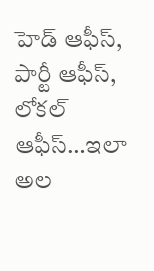హెడ్ ఆఫీస్, పార్టీ ఆఫీస్, లోకల్ ఆఫీస్…ఇలా అల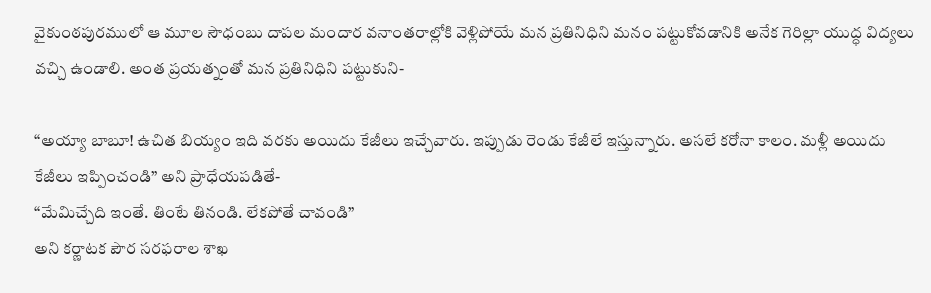వైకుంఠపురములో ఆ మూల సౌధంబు దాపల మందార వనాంతరాల్లోకి వెళ్లిపోయే మన ప్రతినిధిని మనం పట్టుకోవడానికి అనేక గెరిల్లా యుద్ధ విద్యలు వచ్చి ఉండాలి. అంత ప్రయత్నంతో మన ప్రతినిధిని పట్టుకుని-

“అయ్యా బాబూ! ఉచిత బియ్యం ఇది వరకు అయిదు కేజీలు ఇచ్చేవారు. ఇప్పుడు రెండు కేజీలే ఇస్తున్నారు. అసలే కరోనా కాలం. మళ్లీ అయిదు కేజీలు ఇప్పించండి” అని ప్రాధేయపడితే-
“మేమిచ్చేది ఇంతే. తింటే తినండి. లేకపోతే చావండి”
అని కర్ణాటక పౌర సరఫరాల శాఖ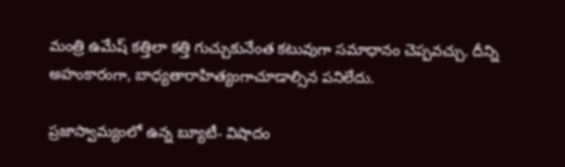మంత్రి ఉమేష్ కత్తిలా కత్తి గుచ్చుకునేంత కటువుగా సమాధానం చెప్పవచ్చు. దీన్ని అహంకారంగా, బాధ్యతారాహిత్యంగాచూడాల్సిన పనిలేదు.

ప్రజాస్వామ్యంలో ఉన్న బ్యూటీ- విషాదం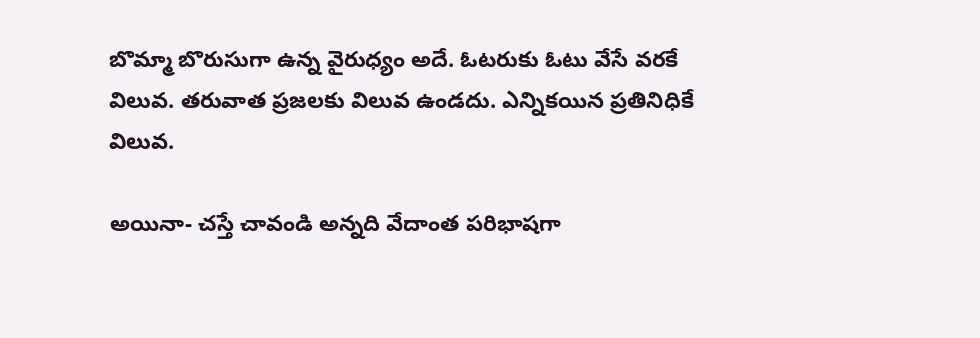బొమ్మా బొరుసుగా ఉన్న వైరుధ్యం అదే. ఓటరుకు ఓటు వేసే వరకే విలువ. తరువాత ప్రజలకు విలువ ఉండదు. ఎన్నికయిన ప్రతినిధికే విలువ.

అయినా- చస్తే చావండి అన్నది వేదాంత పరిభాషగా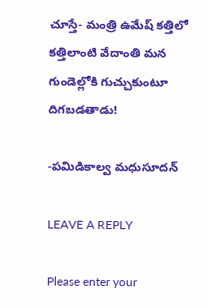చూస్తే- మంత్రి ఉమేష్ కత్తిలో కత్తిలాంటి వేదాంతి మన గుండెల్లోకి గుచ్చుకుంటూ దిగబడతాడు!

-పమిడికాల్వ మధుసూదన్

LEAVE A REPLY

Please enter your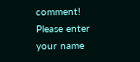comment!
Please enter your name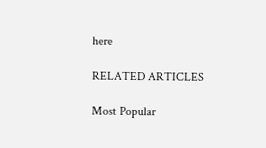here

RELATED ARTICLES

Most Popular